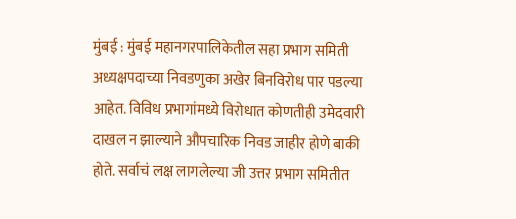मुंबई : मुंबई महानगरपालिकेतील सहा प्रभाग समिती अध्यक्षपदाच्या निवडणुका अखेर बिनविरोध पार पडल्या आहेत. विविध प्रभागांमध्ये विरोधात कोणतीही उमेदवारी दाखल न झाल्याने औपचारिक निवड जाहीर होणे बाकी होते. सर्वाचं लक्ष लागलेल्या जी उत्तर प्रभाग समितीत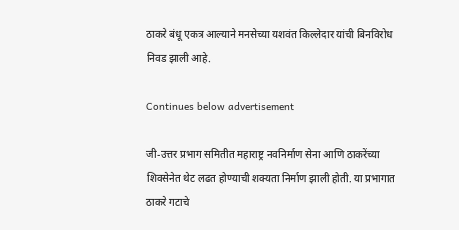ठाकरे बंधू एकत्र आल्याने मनसेच्या यशवंत किल्लेदार यांची बिनविरोध निवड झाली आहे.

Continues below advertisement

जी-उत्तर प्रभाग समितीत महाराष्ट्र नवनिर्माण सेना आणि ठाकरेंच्या शिवसेनेत थेट लढत होण्याची शक्यता निर्माण झाली होती. या प्रभागात ठाकरे गटाचे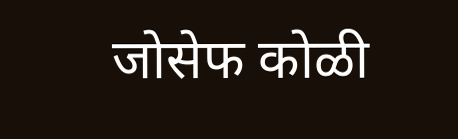जोसेफ कोळी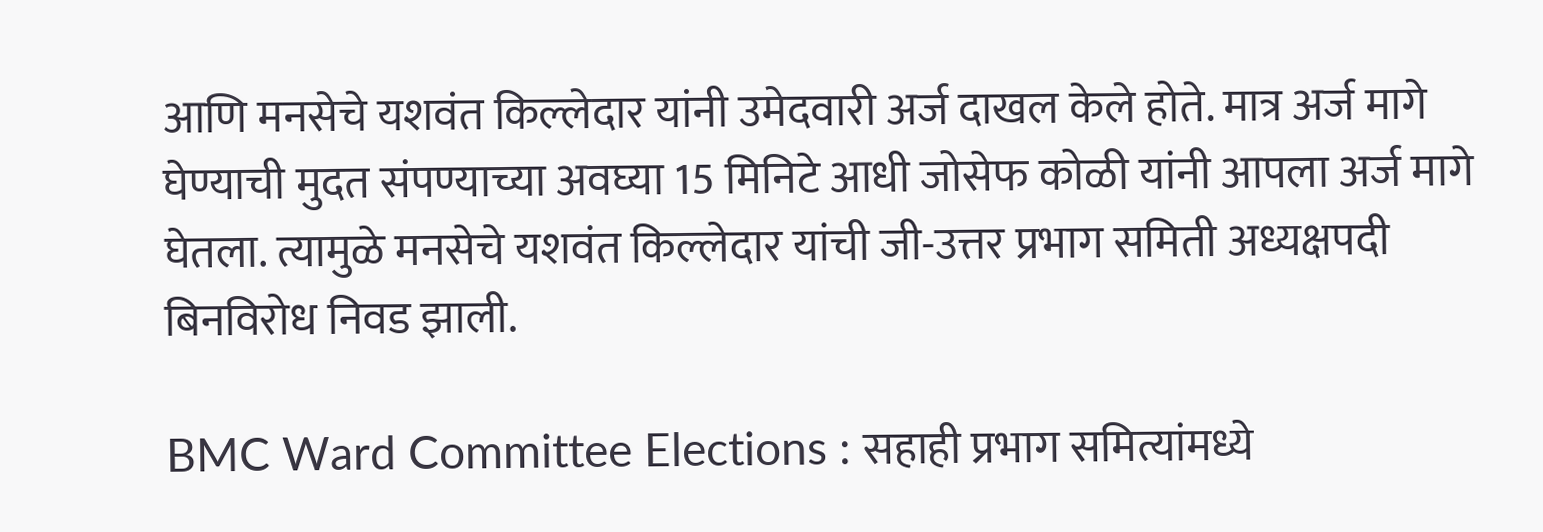आणि मनसेचे यशवंत किल्लेदार यांनी उमेदवारी अर्ज दाखल केले होते. मात्र अर्ज मागे घेण्याची मुदत संपण्याच्या अवघ्या 15 मिनिटे आधी जोसेफ कोळी यांनी आपला अर्ज मागे घेतला. त्यामुळे मनसेचे यशवंत किल्लेदार यांची जी-उत्तर प्रभाग समिती अध्यक्षपदी बिनविरोध निवड झाली.

BMC Ward Committee Elections : सहाही प्रभाग समित्यांमध्ये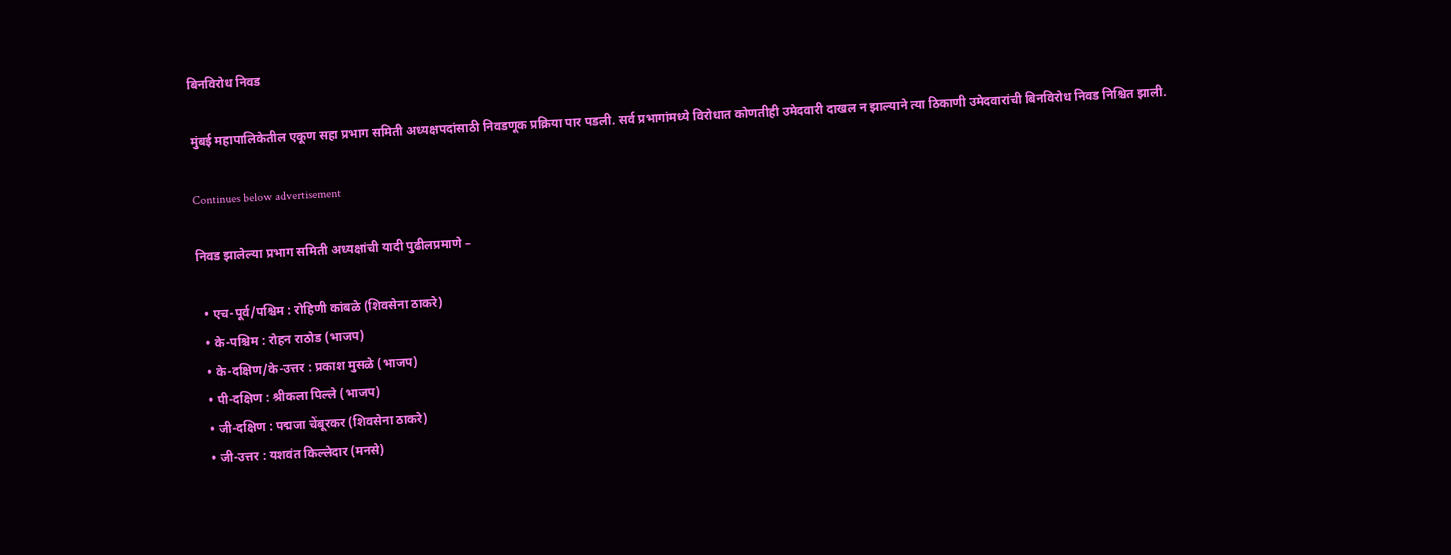बिनविरोध निवड

मुंबई महापालिकेतील एकूण सहा प्रभाग समिती अध्यक्षपदांसाठी निवडणूक प्रक्रिया पार पडली. सर्व प्रभागांमध्ये विरोधात कोणतीही उमेदवारी दाखल न झाल्याने त्या ठिकाणी उमेदवारांची बिनविरोध निवड निश्चित झाली.

Continues below advertisement

निवड झालेल्या प्रभाग समिती अध्यक्षांची यादी पुढीलप्रमाणे –

  • एच-पूर्व/पश्चिम : रोहिणी कांबळे (शिवसेना ठाकरे)
  • के-पश्चिम : रोहन राठोड (भाजप)
  • के-दक्षिण/के-उत्तर : प्रकाश मुसळे (भाजप)
  • पी-दक्षिण : श्रीकला पिल्ले (भाजप)
  • जी-दक्षिण : पद्मजा चेंबूरकर (शिवसेना ठाकरे)
  • जी-उत्तर : यशवंत किल्लेदार (मनसे)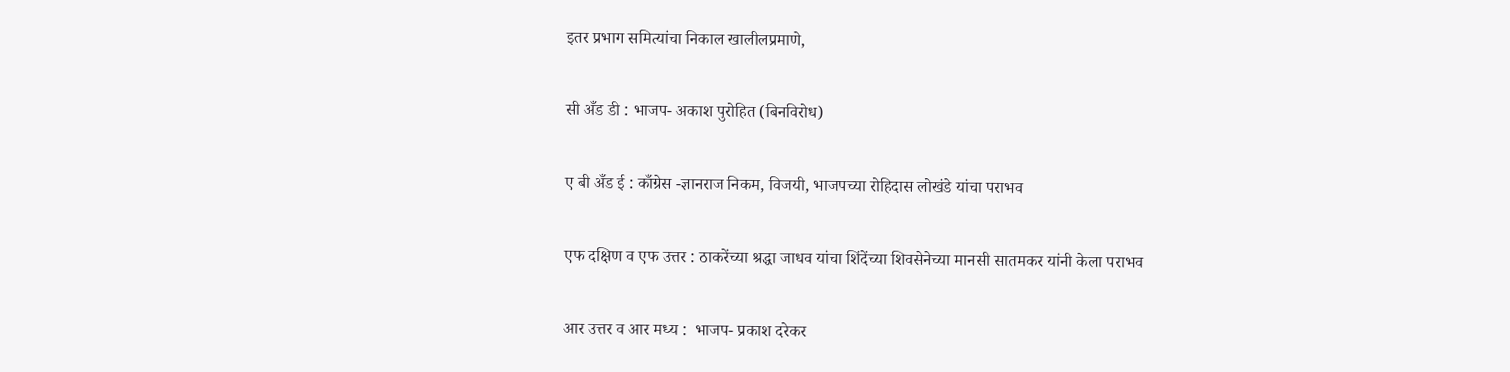इतर प्रभाग समित्यांचा निकाल खालीलप्रमाणे,

सी अँड डी : भाजप- अकाश पुरोहित (बिनविरोध)

ए बी अँड ई : काँग्रेस -ज्ञानराज निकम, विजयी, भाजपच्या रोहिदास लोखंडे यांचा पराभव

एफ दक्षिण व एफ उत्तर : ठाकरेंच्या श्रद्धा जाधव यांचा शिंदेंच्या शिवसेनेच्या मानसी सातमकर यांनी केला पराभव

आर उत्तर व आर मध्य :  भाजप- प्रकाश दरेकर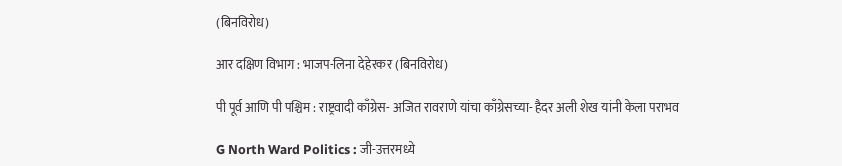(बिनविरोध)

आर दक्षिण विभाग : भाजप-लिना देहेरकर (बिनविरोध)

पी पूर्व आणि पी पश्चिम : राष्ट्रवादी काँग्रेस- अजित रावराणे यांचा काँग्रेसच्या- हैदर अली शेख यांनी केला पराभव

G North Ward Politics : जी-उत्तरमध्ये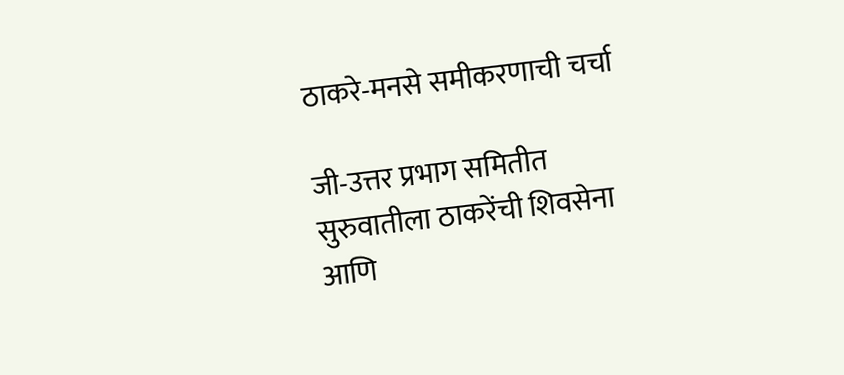ठाकरे-मनसे समीकरणाची चर्चा

जी-उत्तर प्रभाग समितीत सुरुवातीला ठाकरेंची शिवसेना आणि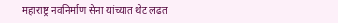महाराष्ट्र नवनिर्माण सेना यांच्यात थेट लढत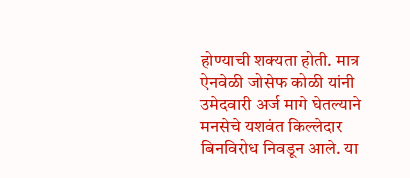होण्याची शक्यता होती. मात्र ऐनवेळी जोसेफ कोळी यांनी उमेदवारी अर्ज मागे घेतल्याने मनसेचे यशवंत किल्लेदार बिनविरोध निवडून आले. या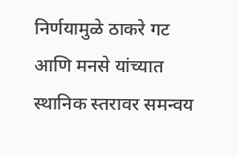निर्णयामुळे ठाकरे गट आणि मनसे यांच्यात स्थानिक स्तरावर समन्वय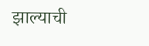झाल्याची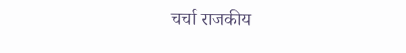चर्चा राजकीय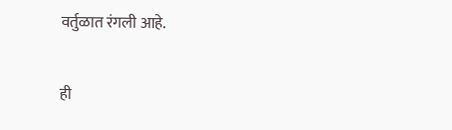वर्तुळात रंगली आहे.

ही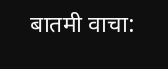बातमी वाचा: